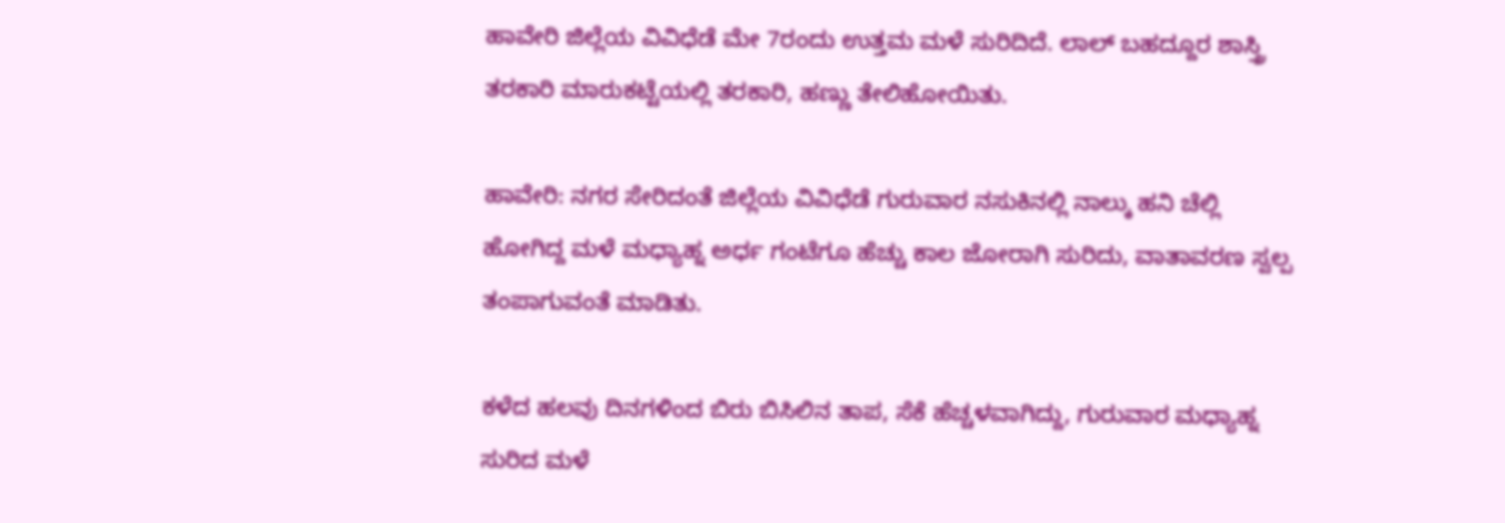ಹಾವೇರಿ ಜಿಲ್ಲೆಯ ವಿವಿಧೆಡೆ ಮೇ 7ರಂದು ಉತ್ತಮ ಮಳೆ ಸುರಿದಿದೆ. ಲಾಲ್ ಬಹದ್ದೂರ ಶಾಸ್ತ್ರಿ ತರಕಾರಿ ಮಾರುಕಟ್ಟೆಯಲ್ಲಿ ತರಕಾರಿ, ಹಣ್ಣು ತೇಲಿಹೋಯಿತು.

ಹಾವೇರಿ: ನಗರ ಸೇರಿದಂತೆ ಜಿಲ್ಲೆಯ ವಿವಿಧೆಡೆ ಗುರುವಾರ ನಸುಕಿನಲ್ಲಿ ನಾಲ್ಕು ಹನಿ ಚೆಲ್ಲಿ ಹೋಗಿದ್ದ ಮಳೆ ಮಧ್ಯಾಹ್ನ ಅರ್ಧ ಗಂಟೆಗೂ ಹೆಚ್ಚು ಕಾಲ ಜೋರಾಗಿ ಸುರಿದು, ವಾತಾವರಣ ಸ್ವಲ್ಪ ತಂಪಾಗುವಂತೆ ಮಾಡಿತು.

ಕಳೆದ ಹಲವು ದಿನಗಳಿಂದ ಬಿರು ಬಿಸಿಲಿನ ತಾಪ, ಸೆಕೆ ಹೆಚ್ಚಳವಾಗಿದ್ದು, ಗುರುವಾರ ಮಧ್ಯಾಹ್ನ ಸುರಿದ ಮಳೆ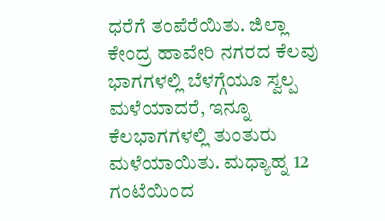ಧರೆಗೆ ತಂಪೆರೆಯಿತು. ಜಿಲ್ಲಾ ಕೇಂದ್ರ ಹಾವೇರಿ ನಗರದ ಕೆಲವು ಭಾಗಗಳಲ್ಲಿ ಬೆಳಗ್ಗೆಯೂ ಸ್ವಲ್ಪ ಮಳೆಯಾದರೆ, ಇನ್ನೂ ಕೆಲಭಾಗಗಳಲ್ಲಿ ತುಂತುರು ಮಳೆಯಾಯಿತು. ಮಧ್ಯಾಹ್ನ 12 ಗಂಟೆಯಿಂದ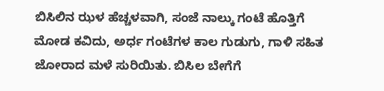ಬಿಸಿಲಿನ ಝಳ ಹೆಚ್ಚಳವಾಗಿ, ಸಂಜೆ ನಾಲ್ಕು ಗಂಟೆ ಹೊತ್ತಿಗೆ ಮೋಡ ಕವಿದು, ಅರ್ಧ ಗಂಟೆಗಳ ಕಾಲ ಗುಡುಗು, ಗಾಳಿ ಸಹಿತ ಜೋರಾದ ಮಳೆ ಸುರಿಯಿತು. ಬಿಸಿಲ ಬೇಗೆಗೆ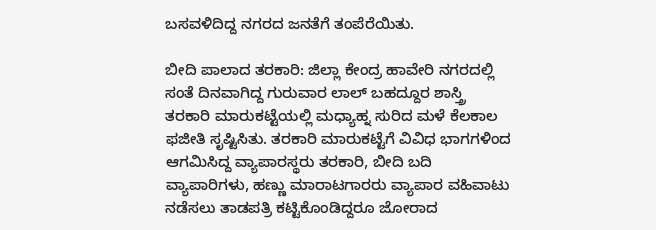ಬಸವಳಿದಿದ್ದ ನಗರದ ಜನತೆಗೆ ತಂಪೆರೆಯಿತು.

ಬೀದಿ ಪಾಲಾದ ತರಕಾರಿ: ಜಿಲ್ಲಾ ಕೇಂದ್ರ ಹಾವೇರಿ ನಗರದಲ್ಲಿ ಸಂತೆ ದಿನವಾಗಿದ್ದ ಗುರುವಾರ ಲಾಲ್ ಬಹದ್ದೂರ ಶಾಸ್ತ್ರಿ ತರಕಾರಿ ಮಾರುಕಟ್ಟೆಯಲ್ಲಿ ಮಧ್ಯಾಹ್ನ ಸುರಿದ ಮಳೆ ಕೆಲಕಾಲ ಫಜೀತಿ ಸೃಷ್ಟಿಸಿತು. ತರಕಾರಿ ಮಾರುಕಟ್ಟೆಗೆ ವಿವಿಧ ಭಾಗಗಳಿಂದ ಆಗಮಿಸಿದ್ದ ವ್ಯಾಪಾರಸ್ಥರು ತರಕಾರಿ, ಬೀದಿ ಬದಿ ವ್ಯಾಪಾರಿಗಳು, ಹಣ್ಣು ಮಾರಾಟಗಾರರು ವ್ಯಾಪಾರ ವಹಿವಾಟು ನಡೆಸಲು ತಾಡಪತ್ರಿ ಕಟ್ಟಿಕೊಂಡಿದ್ದರೂ ಜೋರಾದ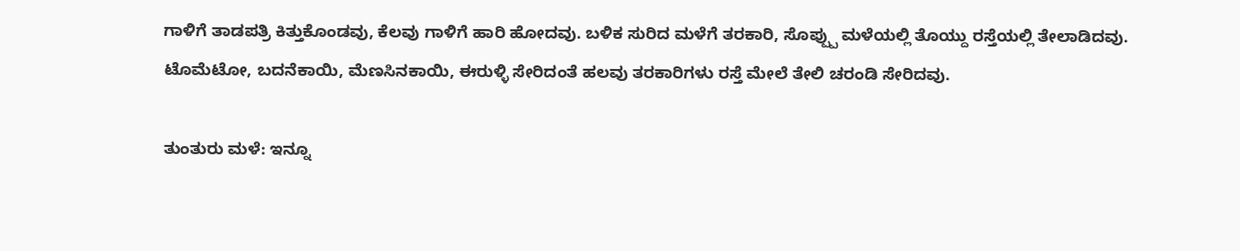ಗಾಳಿಗೆ ತಾಡಪತ್ರಿ ಕಿತ್ತುಕೊಂಡವು, ಕೆಲವು ಗಾಳಿಗೆ ಹಾರಿ ಹೋದವು. ಬಳಿಕ ಸುರಿದ ಮಳೆಗೆ ತರಕಾರಿ, ಸೊಪ್ಪ್ಪು ಮಳೆಯಲ್ಲಿ ತೊಯ್ದು ರಸ್ತೆಯಲ್ಲಿ ತೇಲಾಡಿದವು. ಟೊಮೆಟೋ, ಬದನೆಕಾಯಿ, ಮೆಣಸಿನಕಾಯಿ, ಈರುಳ್ಳಿ ಸೇರಿದಂತೆ ಹಲವು ತರಕಾರಿಗಳು ರಸ್ತೆ ಮೇಲೆ ತೇಲಿ ಚರಂಡಿ ಸೇರಿದವು.

ತುಂತುರು ಮಳೆ: ಇನ್ನೂ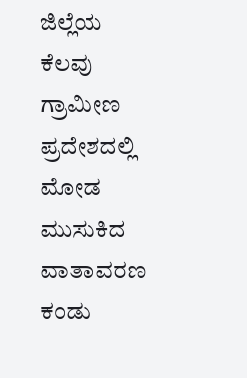ಜಿಲ್ಲೆಯ ಕೆಲವು ಗ್ರಾಮೀಣ ಪ್ರದೇಶದಲ್ಲಿ ಮೋಡ ಮುಸುಕಿದ ವಾತಾವರಣ ಕಂಡು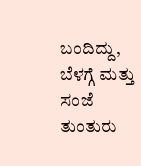ಬಂದಿದ್ದು, ಬೆಳಗ್ಗೆ ಮತ್ತು ಸಂಜೆ ತುಂತುರು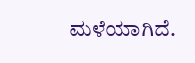ಮಳೆಯಾಗಿದೆ.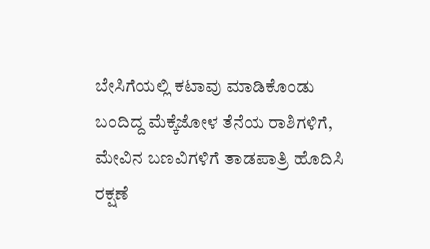ಬೇಸಿಗೆಯಲ್ಲಿ ಕಟಾವು ಮಾಡಿಕೊಂಡು ಬಂದಿದ್ದ ಮೆಕ್ಕೆಜೋಳ ತೆನೆಯ ರಾಶಿಗಳಿಗೆ, ಮೇವಿನ ಬಣವಿಗಳಿಗೆ ತಾಡಪಾತ್ರಿ ಹೊದಿಸಿ ರಕ್ಷಣೆ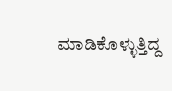ಮಾಡಿಕೊಳ್ಳುತ್ತಿದ್ದ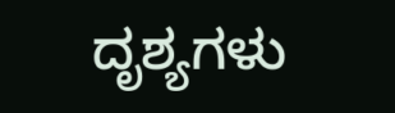ದೃಶ್ಯಗಳು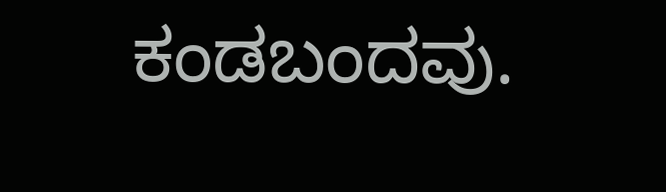ಕಂಡಬಂದವು.